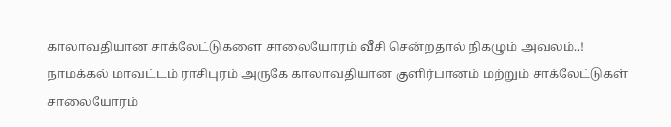காலாவதியான சாக்லேட்டுகளை சாலையோரம் வீசி சென்றதால் நிகழும் அவலம்..!
நாமக்கல் மாவட்டம் ராசிபுரம் அருகே காலாவதியான குளிர்பானம் மற்றும் சாக்லேட்டுகள் சாலையோரம்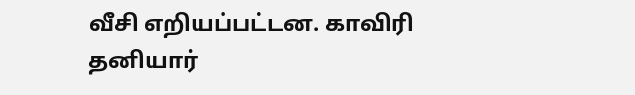வீசி எறியப்பட்டன. காவிரி தனியார்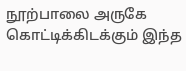நூற்பாலை அருகே கொட்டிக்கிடக்கும் இந்த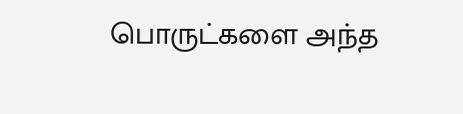பொருட்களை அந்த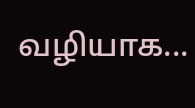வழியாக...